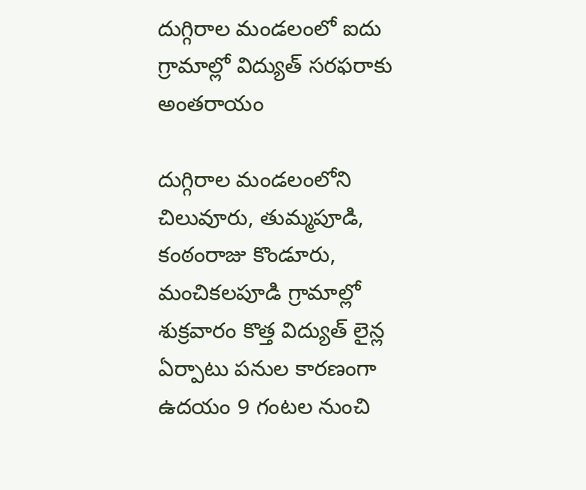దుగ్గిరాల మండలంలో ఐదు గ్రామాల్లో విద్యుత్ సరఫరాకు అంతరాయం

దుగ్గిరాల మండలంలోని చిలువూరు, తుమ్మపూడి, కంఠంరాజు కొండూరు, మంచికలపూడి గ్రామాల్లో శుక్రవారం కొత్త విద్యుత్ లైన్ల ఏర్పాటు పనుల కారణంగా ఉదయం 9 గంటల నుంచి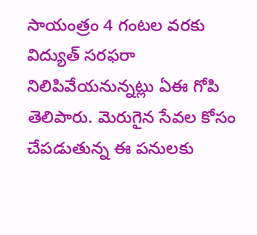సాయంత్రం 4 గంటల వరకు విద్యుత్ సరఫరా నిలిపివేయనున్నట్లు ఏఈ గోపి తెలిపారు. మెరుగైన సేవల కోసం చేపడుతున్న ఈ పనులకు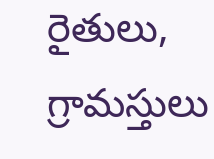రైతులు, గ్రామస్తులు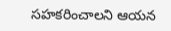సహకరించాలని ఆయన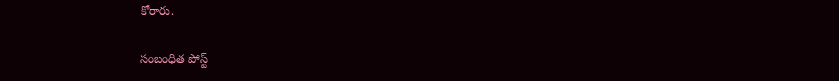కోరారు.

సంబంధిత పోస్ట్